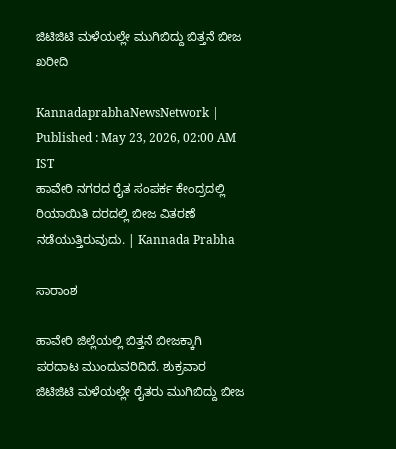ಜಿಟಿಜಿಟಿ ಮಳೆಯಲ್ಲೇ ಮುಗಿಬಿದ್ದು ಬಿತ್ತನೆ ಬೀಜ ಖರೀದಿ

KannadaprabhaNewsNetwork |
Published : May 23, 2026, 02:00 AM IST
ಹಾವೇರಿ ನಗರದ ರೈತ ಸಂಪರ್ಕ ಕೇಂದ್ರದಲ್ಲಿ ರಿಯಾಯಿತಿ ದರದಲ್ಲಿ ಬೀಜ ವಿತರಣೆ ನಡೆಯುತ್ತಿರುವುದು. | Kannada Prabha

ಸಾರಾಂಶ

ಹಾವೇರಿ ಜಿಲ್ಲೆಯಲ್ಲಿ ಬಿತ್ತನೆ ಬೀಜಕ್ಕಾಗಿ ಪರದಾಟ ಮುಂದುವರಿದಿದೆ. ಶುಕ್ರವಾರ ಜಿಟಿಜಿಟಿ ಮಳೆಯಲ್ಲೇ ರೈತರು ಮುಗಿಬಿದ್ದು ಬೀಜ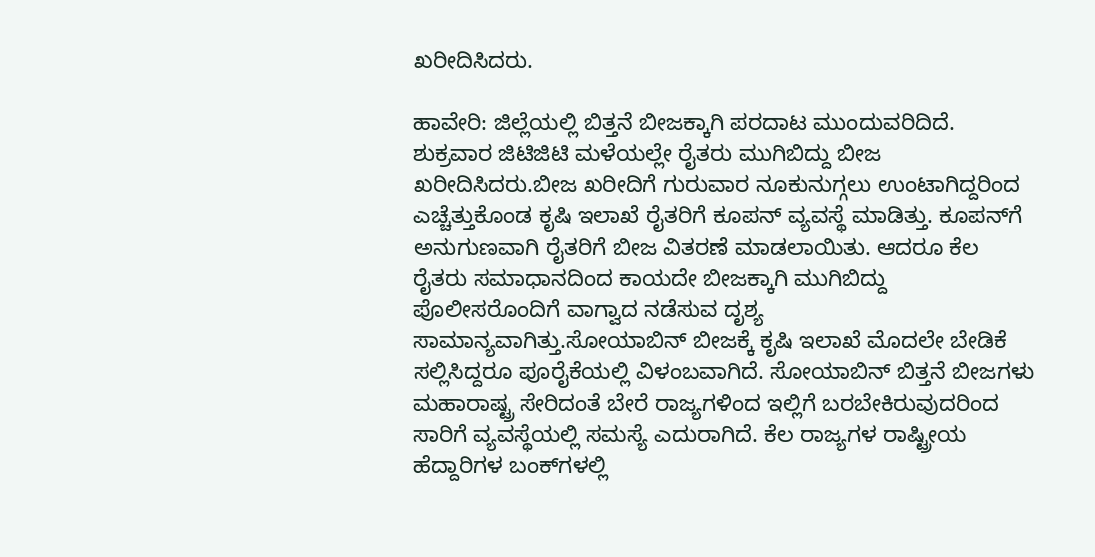ಖರೀದಿಸಿದರು.

ಹಾವೇರಿ: ಜಿಲ್ಲೆಯಲ್ಲಿ ಬಿತ್ತನೆ ಬೀಜಕ್ಕಾಗಿ ಪರದಾಟ ಮುಂದುವರಿದಿದೆ. ಶುಕ್ರವಾರ ಜಿಟಿಜಿಟಿ ಮಳೆಯಲ್ಲೇ ರೈತರು ಮುಗಿಬಿದ್ದು ಬೀಜ ಖರೀದಿಸಿದರು.ಬೀಜ ಖರೀದಿಗೆ ಗುರುವಾರ ನೂಕುನುಗ್ಗಲು ಉಂಟಾಗಿದ್ದರಿಂದ ಎಚ್ಚೆತ್ತುಕೊಂಡ ಕೃಷಿ ಇಲಾಖೆ ರೈತರಿಗೆ ಕೂಪನ್ ವ್ಯವಸ್ಥೆ ಮಾಡಿತ್ತು. ಕೂಪನ್‌ಗೆ ಅನುಗುಣವಾಗಿ ರೈತರಿಗೆ ಬೀಜ ವಿತರಣೆ ಮಾಡಲಾಯಿತು. ಆದರೂ ಕೆಲ ರೈತರು ಸಮಾಧಾನದಿಂದ ಕಾಯದೇ ಬೀಜಕ್ಕಾಗಿ ಮುಗಿಬಿದ್ದು ಪೊಲೀಸರೊಂದಿಗೆ ವಾಗ್ವಾದ ನಡೆಸುವ ದೃಶ್ಯ ಸಾಮಾನ್ಯವಾಗಿತ್ತು.ಸೋಯಾಬಿನ್ ಬೀಜಕ್ಕೆ ಕೃಷಿ ಇಲಾಖೆ ಮೊದಲೇ ಬೇಡಿಕೆ ಸಲ್ಲಿಸಿದ್ದರೂ ಪೂರೈಕೆಯಲ್ಲಿ ವಿಳಂಬವಾಗಿದೆ. ಸೋಯಾಬಿನ್ ಬಿತ್ತನೆ ಬೀಜಗಳು ಮಹಾರಾಷ್ಟ್ರ ಸೇರಿದಂತೆ ಬೇರೆ ರಾಜ್ಯಗಳಿಂದ ಇಲ್ಲಿಗೆ ಬರಬೇಕಿರುವುದರಿಂದ ಸಾರಿಗೆ ವ್ಯವಸ್ಥೆಯಲ್ಲಿ ಸಮಸ್ಯೆ ಎದುರಾಗಿದೆ. ಕೆಲ ರಾಜ್ಯಗಳ ರಾಷ್ಟ್ರೀಯ ಹೆದ್ದಾರಿಗಳ ಬಂಕ್‌ಗಳಲ್ಲಿ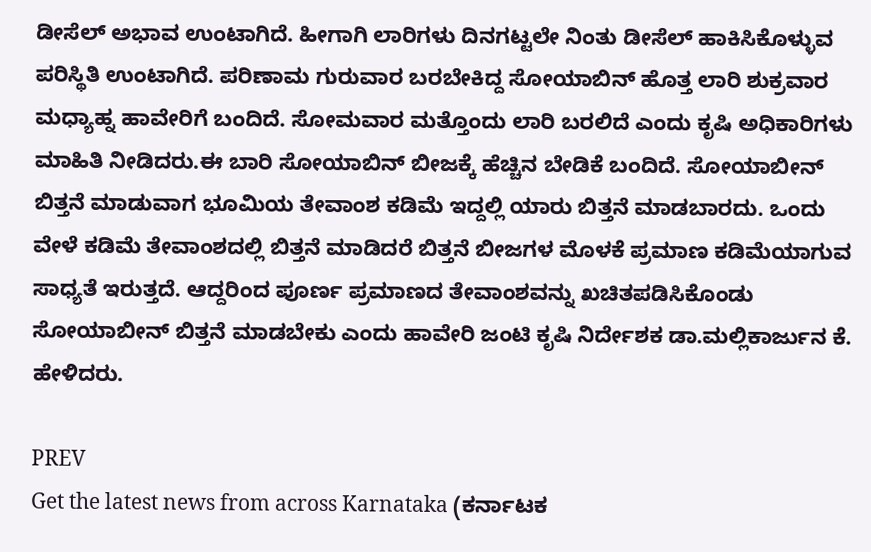ಡೀಸೆಲ್‌ ಅಭಾವ ಉಂಟಾಗಿದೆ. ಹೀಗಾಗಿ ಲಾರಿಗಳು ದಿನಗಟ್ಟಲೇ ನಿಂತು ಡೀಸೆಲ್ ಹಾಕಿಸಿಕೊಳ್ಳುವ ಪರಿಸ್ಥಿತಿ ಉಂಟಾಗಿದೆ. ಪರಿಣಾಮ ಗುರುವಾರ ಬರಬೇಕಿದ್ದ ಸೋಯಾಬಿನ್ ಹೊತ್ತ ಲಾರಿ ಶುಕ್ರವಾರ ಮಧ್ಯಾಹ್ನ ಹಾವೇರಿಗೆ ಬಂದಿದೆ. ಸೋಮವಾರ ಮತ್ತೊಂದು ಲಾರಿ ಬರಲಿದೆ ಎಂದು ಕೃಷಿ ಅಧಿಕಾರಿಗಳು ಮಾಹಿತಿ ನೀಡಿದರು.ಈ ಬಾರಿ ಸೋಯಾಬಿನ್ ಬೀಜಕ್ಕೆ ಹೆಚ್ಚಿನ ಬೇಡಿಕೆ ಬಂದಿದೆ. ಸೋಯಾಬೀನ್ ಬಿತ್ತನೆ ಮಾಡುವಾಗ ಭೂಮಿಯ ತೇವಾಂಶ ಕಡಿಮೆ ಇದ್ದಲ್ಲಿ ಯಾರು ಬಿತ್ತನೆ ಮಾಡಬಾರದು. ಒಂದು ವೇಳೆ ಕಡಿಮೆ ತೇವಾಂಶದಲ್ಲಿ ಬಿತ್ತನೆ ಮಾಡಿದರೆ ಬಿತ್ತನೆ ಬೀಜಗಳ ಮೊಳಕೆ ಪ್ರಮಾಣ ಕಡಿಮೆಯಾಗುವ ಸಾಧ್ಯತೆ ಇರುತ್ತದೆ. ಆದ್ದರಿಂದ ಪೂರ್ಣ ಪ್ರಮಾಣದ ತೇವಾಂಶವನ್ನು ಖಚಿತಪಡಿಸಿಕೊಂಡು ಸೋಯಾಬೀನ್ ಬಿತ್ತನೆ ಮಾಡಬೇಕು ಎಂದು ಹಾವೇರಿ ಜಂಟಿ ಕೃಷಿ ನಿರ್ದೇಶಕ ಡಾ.ಮಲ್ಲಿಕಾರ್ಜುನ ಕೆ. ಹೇಳಿದರು.

PREV
Get the latest news from across Karnataka (ಕರ್ನಾಟಕ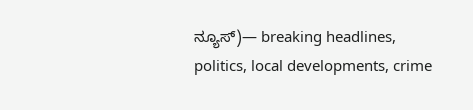ನ್ಯೂಸ್)— breaking headlines, politics, local developments, crime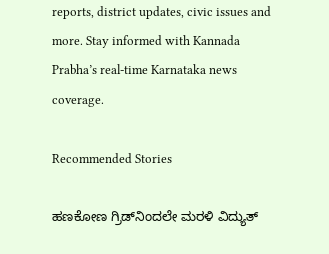reports, district updates, civic issues and more. Stay informed with Kannada Prabha’s real‑time Karnataka news coverage.

Recommended Stories

ಹಣಕೋಣ ಗ್ರಿಡ್‌ನಿಂದಲೇ ಮರಳಿ ವಿದ್ಯುತ್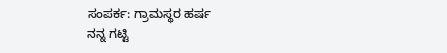ಸಂಪರ್ಕ: ಗ್ರಾಮಸ್ಥರ ಹರ್ಷ
ನನ್ನ ಗಟ್ಟಿ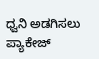ಧ್ವನಿ ಅಡಗಿಸಲು ಪ್ಯಾಕೇಜ್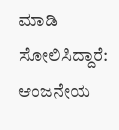ಮಾಡಿ ಸೋಲಿಸಿದ್ದಾರೆ: ಆಂಜನೇಯ